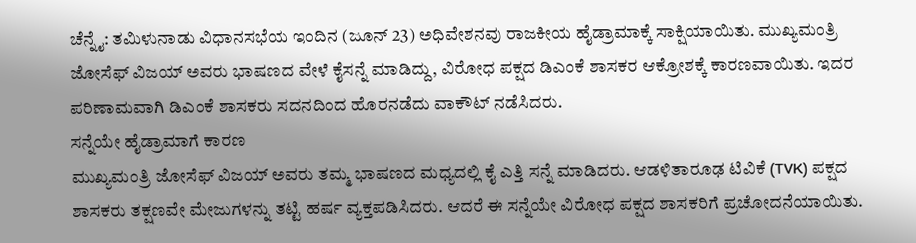ಚೆನ್ನೈ: ತಮಿಳುನಾಡು ವಿಧಾನಸಭೆಯ ಇಂದಿನ (ಜೂನ್ 23) ಅಧಿವೇಶನವು ರಾಜಕೀಯ ಹೈಡ್ರಾಮಾಕ್ಕೆ ಸಾಕ್ಷಿಯಾಯಿತು. ಮುಖ್ಯಮಂತ್ರಿ ಜೋಸೆಫ್ ವಿಜಯ್ ಅವರು ಭಾಷಣದ ವೇಳೆ ಕೈಸನ್ನೆ ಮಾಡಿದ್ದು, ವಿರೋಧ ಪಕ್ಷದ ಡಿಎಂಕೆ ಶಾಸಕರ ಆಕ್ರೋಶಕ್ಕೆ ಕಾರಣವಾಯಿತು. ಇದರ ಪರಿಣಾಮವಾಗಿ ಡಿಎಂಕೆ ಶಾಸಕರು ಸದನದಿಂದ ಹೊರನಡೆದು ವಾಕೌಟ್ ನಡೆಸಿದರು.
ಸನ್ನೆಯೇ ಹೈಡ್ರಾಮಾಗೆ ಕಾರಣ
ಮುಖ್ಯಮಂತ್ರಿ ಜೋಸೆಫ್ ವಿಜಯ್ ಅವರು ತಮ್ಮ ಭಾಷಣದ ಮಧ್ಯದಲ್ಲಿ ಕೈ ಎತ್ತಿ ಸನ್ನೆ ಮಾಡಿದರು. ಆಡಳಿತಾರೂಢ ಟಿವಿಕೆ (TVK) ಪಕ್ಷದ ಶಾಸಕರು ತಕ್ಷಣವೇ ಮೇಜುಗಳನ್ನು ತಟ್ಟಿ ಹರ್ಷ ವ್ಯಕ್ತಪಡಿಸಿದರು. ಆದರೆ ಈ ಸನ್ನೆಯೇ ವಿರೋಧ ಪಕ್ಷದ ಶಾಸಕರಿಗೆ ಪ್ರಚೋದನೆಯಾಯಿತು.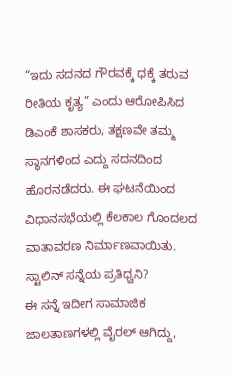“ಇದು ಸದನದ ಗೌರವಕ್ಕೆ ಧಕ್ಕೆ ತರುವ ರೀತಿಯ ಕೃತ್ಯ” ಎಂದು ಆರೋಪಿಸಿದ ಡಿಎಂಕೆ ಶಾಸಕರು, ತಕ್ಷಣವೇ ತಮ್ಮ ಸ್ಥಾನಗಳಿಂದ ಎದ್ದು ಸದನದಿಂದ ಹೊರನಡೆದರು. ಈ ಘಟನೆಯಿಂದ ವಿಧಾನಸಭೆಯಲ್ಲಿ ಕೆಲಕಾಲ ಗೊಂದಲದ ವಾತಾವರಣ ನಿರ್ಮಾಣವಾಯಿತು.
ಸ್ಟಾಲಿನ್ ಸನ್ನೆಯ ಪ್ರತಿಧ್ವನಿ?
ಈ ಸನ್ನೆ ಇದೀಗ ಸಾಮಾಜಿಕ ಜಾಲತಾಣಗಳಲ್ಲಿ ವೈರಲ್ ಆಗಿದ್ದು,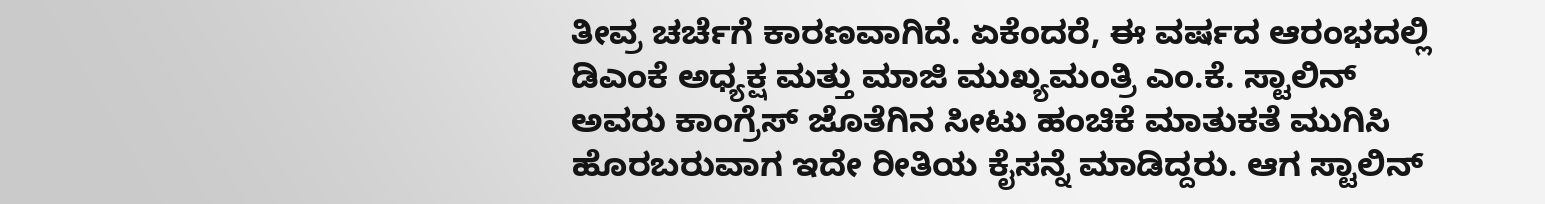ತೀವ್ರ ಚರ್ಚೆಗೆ ಕಾರಣವಾಗಿದೆ. ಏಕೆಂದರೆ, ಈ ವರ್ಷದ ಆರಂಭದಲ್ಲಿ ಡಿಎಂಕೆ ಅಧ್ಯಕ್ಷ ಮತ್ತು ಮಾಜಿ ಮುಖ್ಯಮಂತ್ರಿ ಎಂ.ಕೆ. ಸ್ಟಾಲಿನ್ ಅವರು ಕಾಂಗ್ರೆಸ್ ಜೊತೆಗಿನ ಸೀಟು ಹಂಚಿಕೆ ಮಾತುಕತೆ ಮುಗಿಸಿ ಹೊರಬರುವಾಗ ಇದೇ ರೀತಿಯ ಕೈಸನ್ನೆ ಮಾಡಿದ್ದರು. ಆಗ ಸ್ಟಾಲಿನ್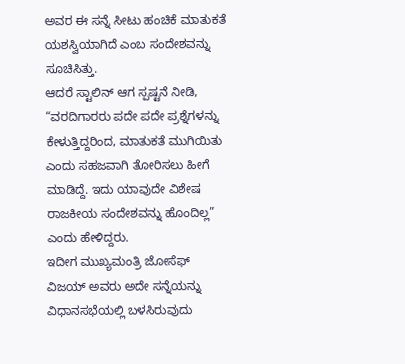ಅವರ ಈ ಸನ್ನೆ ಸೀಟು ಹಂಚಿಕೆ ಮಾತುಕತೆ ಯಶಸ್ವಿಯಾಗಿದೆ ಎಂಬ ಸಂದೇಶವನ್ನು ಸೂಚಿಸಿತ್ತು.
ಆದರೆ ಸ್ಟಾಲಿನ್ ಆಗ ಸ್ಪಷ್ಟನೆ ನೀಡಿ, “ವರದಿಗಾರರು ಪದೇ ಪದೇ ಪ್ರಶ್ನೆಗಳನ್ನು ಕೇಳುತ್ತಿದ್ದರಿಂದ, ಮಾತುಕತೆ ಮುಗಿಯಿತು ಎಂದು ಸಹಜವಾಗಿ ತೋರಿಸಲು ಹೀಗೆ ಮಾಡಿದ್ದೆ. ಇದು ಯಾವುದೇ ವಿಶೇಷ ರಾಜಕೀಯ ಸಂದೇಶವನ್ನು ಹೊಂದಿಲ್ಲ” ಎಂದು ಹೇಳಿದ್ದರು.
ಇದೀಗ ಮುಖ್ಯಮಂತ್ರಿ ಜೋಸೆಫ್ ವಿಜಯ್ ಅವರು ಅದೇ ಸನ್ನೆಯನ್ನು ವಿಧಾನಸಭೆಯಲ್ಲಿ ಬಳಸಿರುವುದು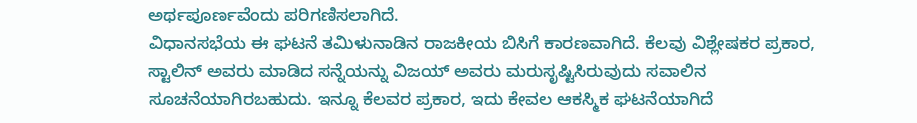ಅರ್ಥಪೂರ್ಣವೆಂದು ಪರಿಗಣಿಸಲಾಗಿದೆ.
ವಿಧಾನಸಭೆಯ ಈ ಘಟನೆ ತಮಿಳುನಾಡಿನ ರಾಜಕೀಯ ಬಿಸಿಗೆ ಕಾರಣವಾಗಿದೆ. ಕೆಲವು ವಿಶ್ಲೇಷಕರ ಪ್ರಕಾರ, ಸ್ಟಾಲಿನ್ ಅವರು ಮಾಡಿದ ಸನ್ನೆಯನ್ನು ವಿಜಯ್ ಅವರು ಮರುಸೃಷ್ಟಿಸಿರುವುದು ಸವಾಲಿನ ಸೂಚನೆಯಾಗಿರಬಹುದು. ಇನ್ನೂ ಕೆಲವರ ಪ್ರಕಾರ, ಇದು ಕೇವಲ ಆಕಸ್ಮಿಕ ಘಟನೆಯಾಗಿದೆ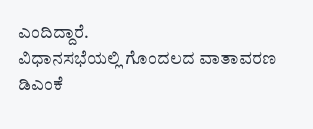ಎಂದಿದ್ದಾರೆ.
ವಿಧಾನಸಭೆಯಲ್ಲಿ ಗೊಂದಲದ ವಾತಾವರಣ
ಡಿಎಂಕೆ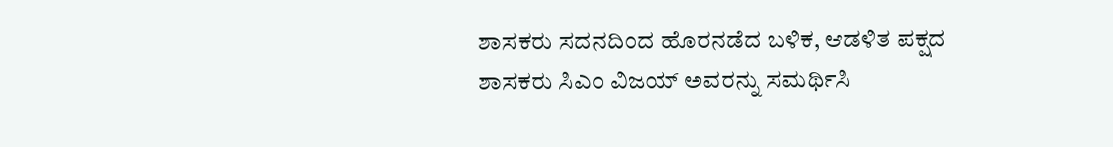ಶಾಸಕರು ಸದನದಿಂದ ಹೊರನಡೆದ ಬಳಿಕ, ಆಡಳಿತ ಪಕ್ಷದ ಶಾಸಕರು ಸಿಎಂ ವಿಜಯ್ ಅವರನ್ನು ಸಮರ್ಥಿಸಿ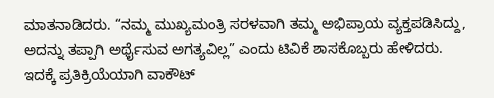ಮಾತನಾಡಿದರು. “ನಮ್ಮ ಮುಖ್ಯಮಂತ್ರಿ ಸರಳವಾಗಿ ತಮ್ಮ ಅಭಿಪ್ರಾಯ ವ್ಯಕ್ತಪಡಿಸಿದ್ದು, ಅದನ್ನು ತಪ್ಪಾಗಿ ಅರ್ಥೈಸುವ ಅಗತ್ಯವಿಲ್ಲ” ಎಂದು ಟಿವಿಕೆ ಶಾಸಕೊಬ್ಬರು ಹೇಳಿದರು.
ಇದಕ್ಕೆ ಪ್ರತಿಕ್ರಿಯೆಯಾಗಿ ವಾಕೌಟ್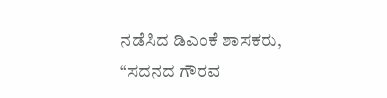ನಡೆಸಿದ ಡಿಎಂಕೆ ಶಾಸಕರು, “ಸದನದ ಗೌರವ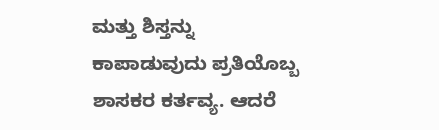ಮತ್ತು ಶಿಸ್ತನ್ನು ಕಾಪಾಡುವುದು ಪ್ರತಿಯೊಬ್ಬ ಶಾಸಕರ ಕರ್ತವ್ಯ. ಆದರೆ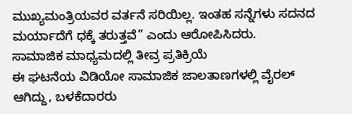ಮುಖ್ಯಮಂತ್ರಿಯವರ ವರ್ತನೆ ಸರಿಯಿಲ್ಲ. ಇಂತಹ ಸನ್ನೆಗಳು ಸದನದ ಮರ್ಯಾದೆಗೆ ಧಕ್ಕೆ ತರುತ್ತವೆ” ಎಂದು ಆರೋಪಿಸಿದರು.
ಸಾಮಾಜಿಕ ಮಾಧ್ಯಮದಲ್ಲಿ ತೀವ್ರ ಪ್ರತಿಕ್ರಿಯೆ
ಈ ಘಟನೆಯ ವಿಡಿಯೋ ಸಾಮಾಜಿಕ ಜಾಲತಾಣಗಳಲ್ಲಿ ವೈರಲ್ ಆಗಿದ್ದು, ಬಳಕೆದಾರರು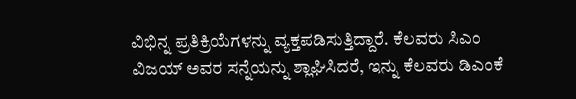ವಿಭಿನ್ನ ಪ್ರತಿಕ್ರಿಯೆಗಳನ್ನು ವ್ಯಕ್ತಪಡಿಸುತ್ತಿದ್ದಾರೆ. ಕೆಲವರು ಸಿಎಂ ವಿಜಯ್ ಅವರ ಸನ್ನೆಯನ್ನು ಶ್ಲಾಘಿಸಿದರೆ, ಇನ್ನು ಕೆಲವರು ಡಿಎಂಕೆ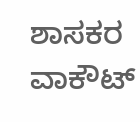ಶಾಸಕರ ವಾಕೌಟ್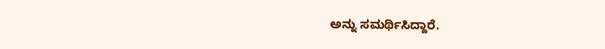ಅನ್ನು ಸಮರ್ಥಿಸಿದ್ದಾರೆ.